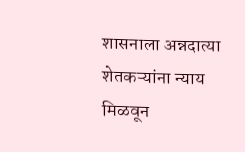शासनाला अन्नदात्या शेतकऱ्यांना न्याय मिळवून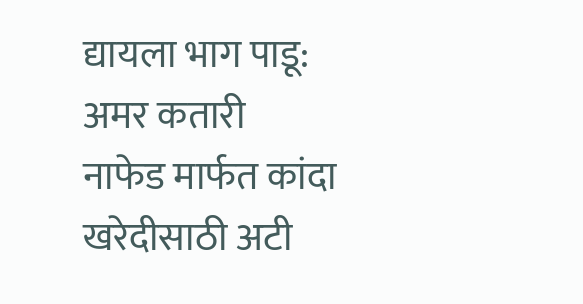द्यायला भाग पाडू: अमर कतारी
नाफेड मार्फत कांदा खरेदीसाठी अटी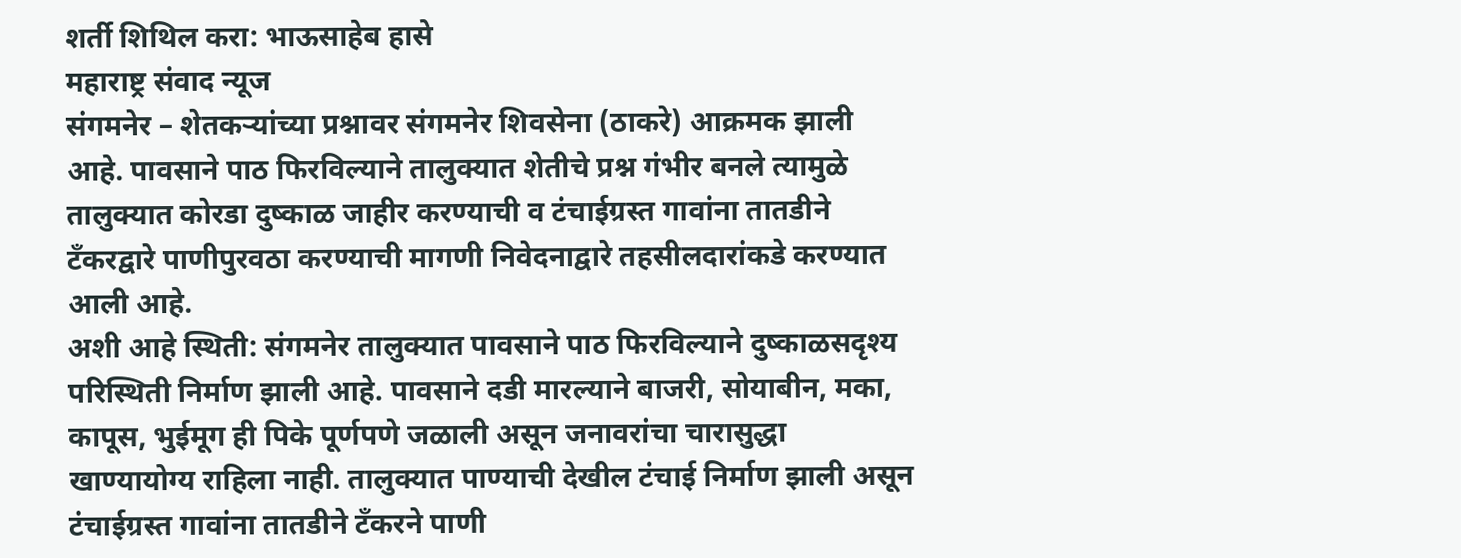शर्ती शिथिल करा: भाऊसाहेब हासे
महाराष्ट्र संवाद न्यूज
संगमनेर – शेतकऱ्यांच्या प्रश्नावर संगमनेर शिवसेना (ठाकरे) आक्रमक झाली आहे. पावसाने पाठ फिरविल्याने तालुक्यात शेतीचे प्रश्न गंभीर बनले त्यामुळे तालुक्यात कोरडा दुष्काळ जाहीर करण्याची व टंचाईग्रस्त गावांना तातडीने टँकरद्वारे पाणीपुरवठा करण्याची मागणी निवेदनाद्वारे तहसीलदारांकडे करण्यात आली आहे.
अशी आहे स्थिती: संगमनेर तालुक्यात पावसाने पाठ फिरविल्याने दुष्काळसदृश्य परिस्थिती निर्माण झाली आहे. पावसाने दडी मारल्याने बाजरी, सोयाबीन, मका, कापूस, भुईमूग ही पिके पूर्णपणे जळाली असून जनावरांचा चारासुद्धा खाण्यायोग्य राहिला नाही. तालुक्यात पाण्याची देखील टंचाई निर्माण झाली असून टंचाईग्रस्त गावांना तातडीने टँकरने पाणी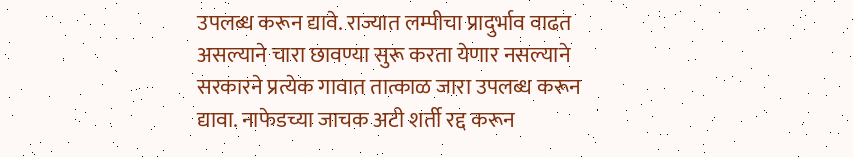उपलब्ध करून द्यावे. राज्यात लम्पीचा प्रादुर्भाव वाढत असल्याने चारा छावण्या सुरू करता येणार नसल्याने सरकारने प्रत्येक गावात तात्काळ जारा उपलब्ध करून द्यावा. नाफेडच्या जाचक अटी शर्ती रद्द करून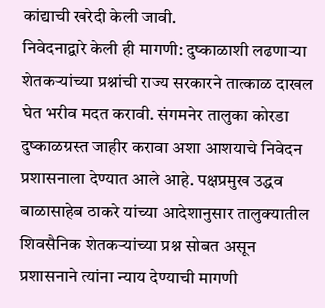कांद्याची खरेदी केली जावी.
निवेदनाद्वारे केली ही मागणी: दुष्काळाशी लढणाऱ्या शेतकऱ्यांच्या प्रश्नांची राज्य सरकारने तात्काळ दाखल घेत भरीव मदत करावी. संगमनेर तालुका कोरडा दुष्काळग्रस्त जाहीर करावा अशा आशयाचे निवेदन प्रशासनाला देण्यात आले आहे. पक्षप्रमुख उद्धव बाळासाहेब ठाकरे यांच्या आदेशानुसार तालुक्यातील शिवसैनिक शेतकऱ्यांच्या प्रश्न सोबत असून प्रशासनाने त्यांना न्याय देण्याची मागणी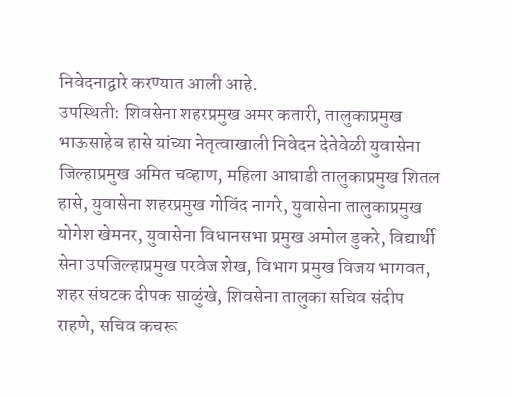निवेदनाद्वारे करण्यात आली आहे.
उपस्थिती: शिवसेना शहरप्रमुख अमर कतारी, तालुकाप्रमुख भाऊसाहेब हासे यांच्या नेतृत्वाखाली निवेदन देतेवेळी युवासेना जिल्हाप्रमुख अमित चव्हाण, महिला आघाडी तालुकाप्रमुख शितल हासे, युवासेना शहरप्रमुख गोविंद नागरे, युवासेना तालुकाप्रमुख योगेश खेमनर, युवासेना विधानसभा प्रमुख अमोल डुकरे, विद्यार्थी सेना उपजिल्हाप्रमुख परवेज शेख, विभाग प्रमुख विजय भागवत, शहर संघटक दीपक साळुंखे, शिवसेना तालुका सचिव संदीप राहणे, सचिव कचरू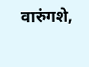वारुंगशे,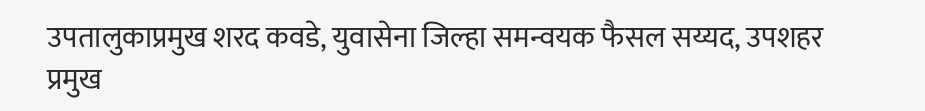उपतालुकाप्रमुख शरद कवडे, युवासेना जिल्हा समन्वयक फैसल सय्यद, उपशहर प्रमुख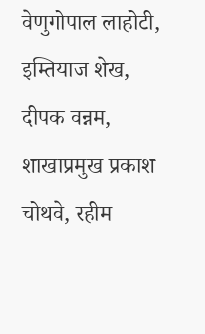वेणुगोपाल लाहोटी, इम्तियाज शेख, दीपक वन्नम, शाखाप्रमुख प्रकाश चोथवे, रहीम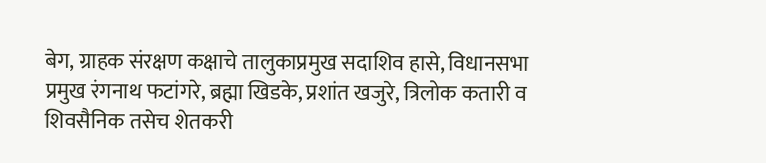बेग, ग्राहक संरक्षण कक्षाचे तालुकाप्रमुख सदाशिव हासे, विधानसभा प्रमुख रंगनाथ फटांगरे, ब्रह्मा खिडके, प्रशांत खजुरे, त्रिलोक कतारी व शिवसैनिक तसेच शेतकरी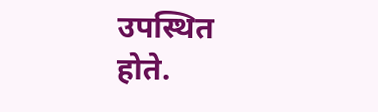उपस्थित होते.